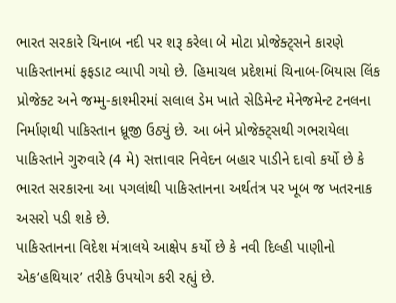ભારત સરકારે ચિનાબ નદી પર શરૂ કરેલા બે મોટા પ્રોજેક્ટ્સને કારણે પાકિસ્તાનમાં ફફડાટ વ્યાપી ગયો છે. હિમાચલ પ્રદેશમાં ચિનાબ-બિયાસ લિંક પ્રોજેક્ટ અને જમ્મુ-કાશ્મીરમાં સલાલ ડેમ ખાતે સેડિમેન્ટ મેનેજમેન્ટ ટનલના નિર્માણથી પાકિસ્તાન ધ્રૂજી ઉઠ્યું છે. આ બંને પ્રોજેક્ટ્સથી ગભરાયેલા પાકિસ્તાને ગુરુવારે (4 મે) સત્તાવાર નિવેદન બહાર પાડીને દાવો કર્યો છે કે ભારત સરકારના આ પગલાંથી પાકિસ્તાનના અર્થતંત્ર પર ખૂબ જ ખતરનાક અસરો પડી શકે છે.
પાકિસ્તાનના વિદેશ મંત્રાલયે આક્ષેપ કર્યો છે કે નવી દિલ્હી પાણીનો એક‘હથિયાર’ તરીકે ઉપયોગ કરી રહ્યું છે.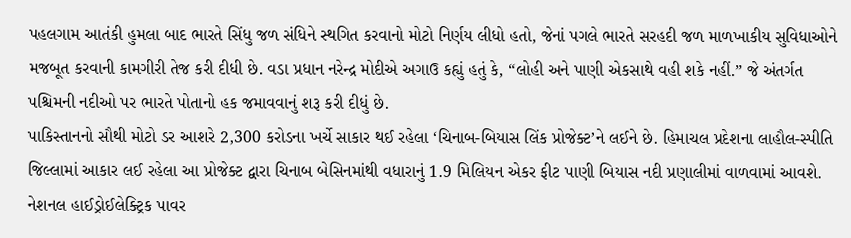પહલગામ આતંકી હુમલા બાદ ભારતે સિંધુ જળ સંધિને સ્થગિત કરવાનો મોટો નિર્ણય લીધો હતો, જેનાં પગલે ભારતે સરહદી જળ માળખાકીય સુવિધાઓને મજબૂત કરવાની કામગીરી તેજ કરી દીધી છે. વડા પ્રધાન નરેન્દ્ર મોદીએ અગાઉ કહ્યું હતું કે, “લોહી અને પાણી એકસાથે વહી શકે નહીં.” જે અંતર્ગત પશ્ચિમની નદીઓ પર ભારતે પોતાનો હક જમાવવાનું શરૂ કરી દીધું છે.
પાકિસ્તાનનો સૌથી મોટો ડર આશરે 2,300 કરોડના ખર્ચે સાકાર થઈ રહેલા ‘ચિનાબ-બિયાસ લિંક પ્રોજેક્ટ’ને લઈને છે. હિમાચલ પ્રદેશના લાહૌલ-સ્પીતિ જિલ્લામાં આકાર લઈ રહેલા આ પ્રોજેક્ટ દ્વારા ચિનાબ બેસિનમાંથી વધારાનું 1.9 મિલિયન એકર ફીટ પાણી બિયાસ નદી પ્રણાલીમાં વાળવામાં આવશે. નેશનલ હાઈડ્રોઈલેક્ટ્રિક પાવર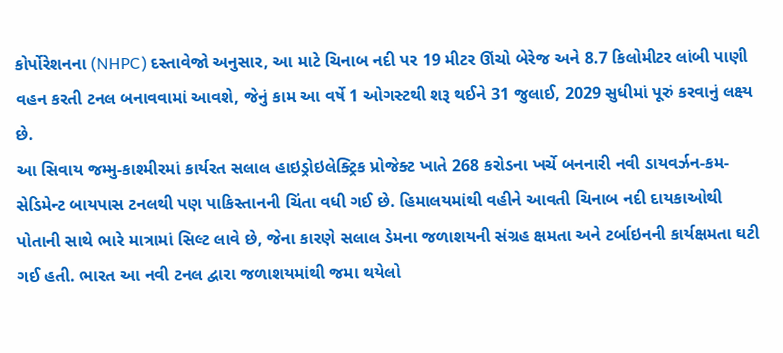કોર્પોરેશનના (NHPC) દસ્તાવેજો અનુસાર, આ માટે ચિનાબ નદી પર 19 મીટર ઊંચો બેરેજ અને 8.7 કિલોમીટર લાંબી પાણી વહન કરતી ટનલ બનાવવામાં આવશે, જેનું કામ આ વર્ષે 1 ઓગસ્ટથી શરૂ થઈને 31 જુલાઈ, 2029 સુધીમાં પૂરું કરવાનું લક્ષ્ય છે.
આ સિવાય જમ્મુ-કાશ્મીરમાં કાર્યરત સલાલ હાઇડ્રોઇલેક્ટ્રિક પ્રોજેક્ટ ખાતે 268 કરોડના ખર્ચે બનનારી નવી ડાયવર્ઝન-કમ-સેડિમેન્ટ બાયપાસ ટનલથી પણ પાકિસ્તાનની ચિંતા વધી ગઈ છે. હિમાલયમાંથી વહીને આવતી ચિનાબ નદી દાયકાઓથી પોતાની સાથે ભારે માત્રામાં સિલ્ટ લાવે છે, જેના કારણે સલાલ ડેમના જળાશયની સંગ્રહ ક્ષમતા અને ટર્બાઇનની કાર્યક્ષમતા ઘટી ગઈ હતી. ભારત આ નવી ટનલ દ્વારા જળાશયમાંથી જમા થયેલો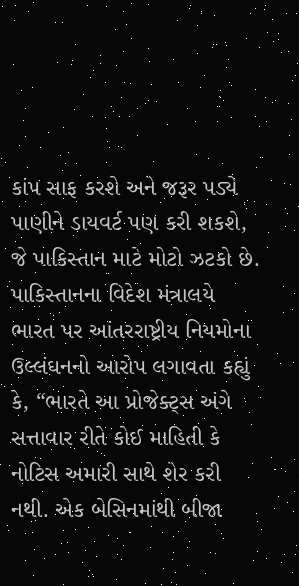કાંપ સાફ કરશે અને જરૂર પડ્યે પાણીને ડાયવર્ટ પણ કરી શકશે, જે પાકિસ્તાન માટે મોટો ઝટકો છે.
પાકિસ્તાનના વિદેશ મંત્રાલયે ભારત પર આંતરરાષ્ટ્રીય નિયમોના ઉલ્લંઘનનો આરોપ લગાવતા કહ્યું કે, “ભારતે આ પ્રોજેક્ટ્સ અંગે સત્તાવાર રીતે કોઈ માહિતી કે નોટિસ અમારી સાથે શેર કરી નથી. એક બેસિનમાંથી બીજા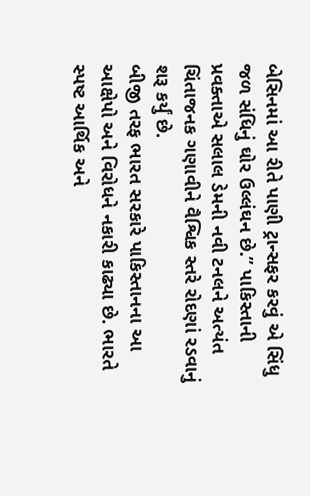બેસિનમાં આ રીતે પાણી ટ્રાન્સફર કરવું એ સિંધુ જળ સંધિનું ઘોર ઉલ્લંઘન છે.” પાકિસ્તાની પ્રવક્તાએ સલાલ ડેમની નવી ટનલને અત્યંત ચિંતાજનક ગણાવીને વૈશ્વિક સ્તરે રોદણાં રડવાનું શરૂ કર્યું છે.
બીજી તરફ ભારત સરકારે પાકિસ્તાનના આ આક્ષેપો અને વિરોધને નકારી કાઢ્યા છે. ભારતે સ્પષ્ટ આર્થિક અને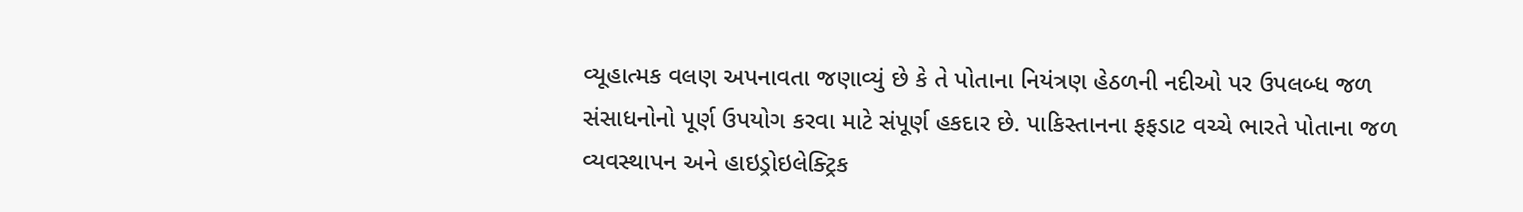વ્યૂહાત્મક વલણ અપનાવતા જણાવ્યું છે કે તે પોતાના નિયંત્રણ હેઠળની નદીઓ પર ઉપલબ્ધ જળ સંસાધનોનો પૂર્ણ ઉપયોગ કરવા માટે સંપૂર્ણ હકદાર છે. પાકિસ્તાનના ફફડાટ વચ્ચે ભારતે પોતાના જળ વ્યવસ્થાપન અને હાઇડ્રોઇલેક્ટ્રિક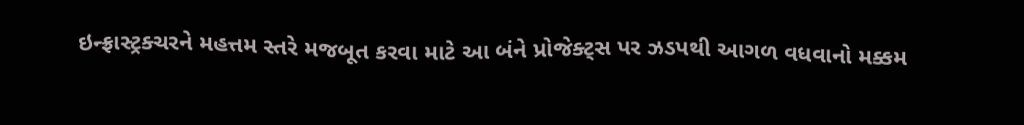ઇન્ફ્રાસ્ટ્રક્ચરને મહત્તમ સ્તરે મજબૂત કરવા માટે આ બંને પ્રોજેક્ટ્સ પર ઝડપથી આગળ વધવાનો મક્કમ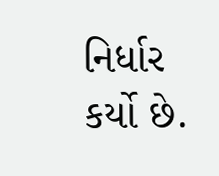નિર્ધાર કર્યો છે.